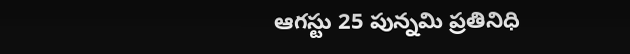ఆగస్టు 25 పున్నమి ప్రతినిధి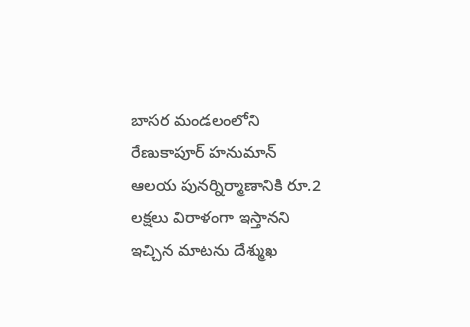బాసర మండలంలోని రేణుకాపూర్ హనుమాన్ ఆలయ పునర్నిర్మాణానికి రూ.2 లక్షలు విరాళంగా ఇస్తానని ఇచ్చిన మాటను దేశ్ముఖ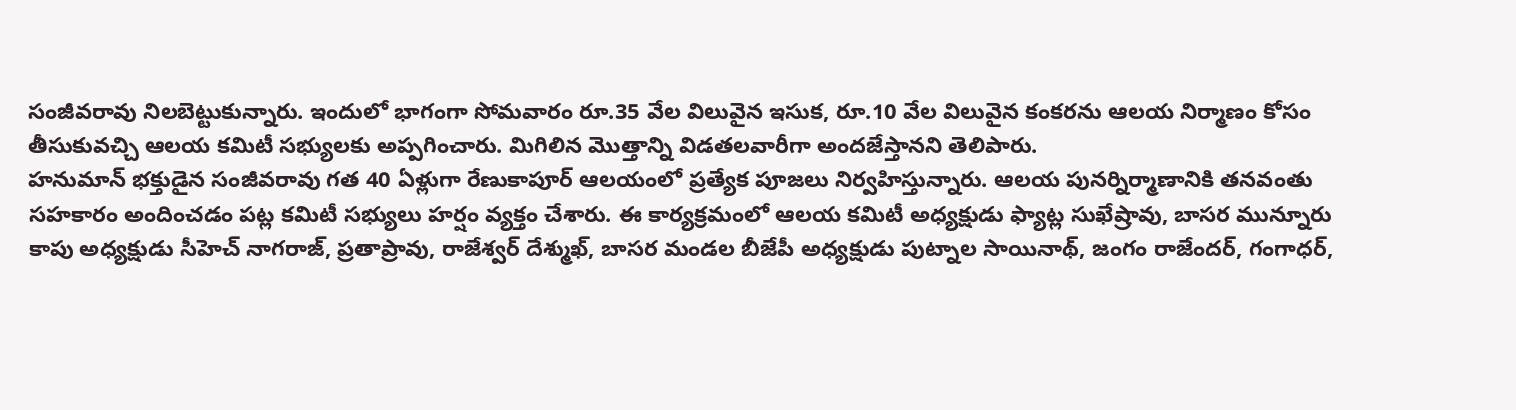సంజీవరావు నిలబెట్టుకున్నారు. ఇందులో భాగంగా సోమవారం రూ.35 వేల విలువైన ఇసుక, రూ.10 వేల విలువైన కంకరను ఆలయ నిర్మాణం కోసం తీసుకువచ్చి ఆలయ కమిటీ సభ్యులకు అప్పగించారు. మిగిలిన మొత్తాన్ని విడతలవారీగా అందజేస్తానని తెలిపారు.
హనుమాన్ భక్తుడైన సంజీవరావు గత 40 ఏళ్లుగా రేణుకాపూర్ ఆలయంలో ప్రత్యేక పూజలు నిర్వహిస్తున్నారు. ఆలయ పునర్నిర్మాణానికి తనవంతు సహకారం అందించడం పట్ల కమిటీ సభ్యులు హర్షం వ్యక్తం చేశారు. ఈ కార్యక్రమంలో ఆలయ కమిటీ అధ్యక్షుడు ఫ్యాట్ల సుఖేష్రావు, బాసర మున్నూరు కాపు అధ్యక్షుడు సీహెచ్ నాగరాజ్, ప్రతాప్రావు, రాజేశ్వర్ దేశ్ముఖ్, బాసర మండల బీజేపీ అధ్యక్షుడు పుట్నాల సాయినాథ్, జంగం రాజేందర్, గంగాధర్,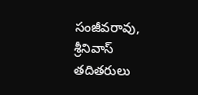సంజీవరావు, శ్రీనివాస్ తదితరులు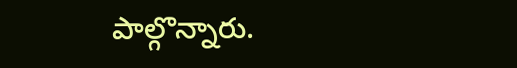పాల్గొన్నారు.